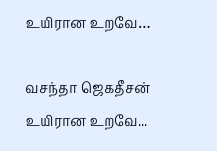உயிரான உறவே…

வசந்தா ஜெகதீசன் உயிரான உறவே...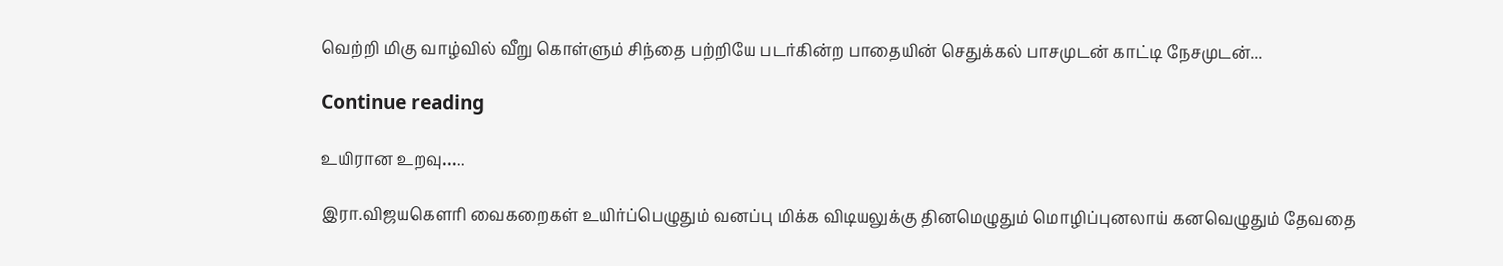வெற்றி மிகு வாழ்வில் வீறு கொள்ளும் சிந்தை பற்றியே படர்கின்ற பாதையின் செதுக்கல் பாசமுடன் காட்டி நேசமுடன்...

Continue reading

உயிரான உறவு…..

இரா.விஜயகௌரி வைகறைகள் உயிர்ப்பெழுதும் வனப்பு மிக்க விடியலுக்கு தினமெழுதும் மொழிப்புனலாய் கனவெழுதும் தேவதை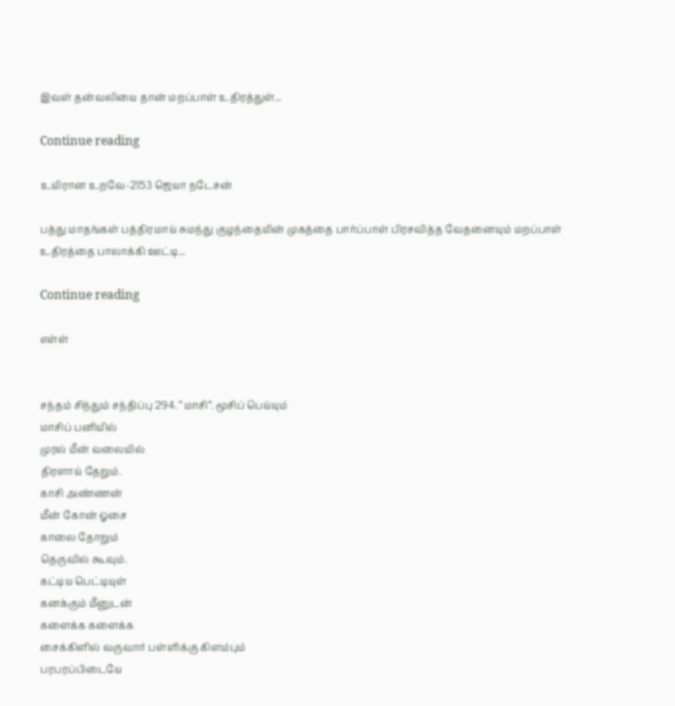இவள் தன்வலியை தான் மறப்பாள் உதிரத்துள்...

Continue reading

உயிரான உறவே-2153 ஜெயா நடேசன்

பத்து மாதங்கள் பத்திரமாய் சுமந்து குழந்தையின் முகத்தை பார்ப்பாள் பிரசவித்த வேதனையும் மறப்பாள் உதிரத்தை பாலாக்கி ஊட்டி...

Continue reading

எள்ள்


சந்தம் சிந்தும் சந்திப்பு 294. “மாசி”. மூசிப் பெய்யும்
மாசிப் பனியில்
முரல் மீன் வலையில்
திரளாய் தேறும்.
காசி அண்ணன்
மீன் கோன் ஓசை
காலை தோறும்
தெருவில் கூவும்.
கட்டிய பெட்டியுள்
கனக்கும் மீனுடன்
களைக்க களைக்க
சைக்கிளில் வருவார் பள்ளிக்கு கிளம்பும்
பரபரப்பிடையே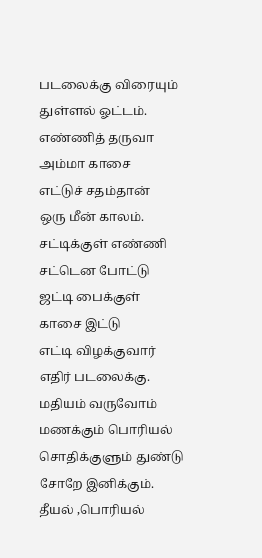படலைக்கு விரையும்
துள்ளல் ஓட்டம்.
எண்ணித் தருவா
அம்மா காசை
எட்டுச் சதம்தான்
ஒரு மீன் காலம்.
சட்டிக்குள் எண்ணி
சட்டென போட்டு
ஜட்டி பைக்குள்
காசை இட்டு
எட்டி விழக்குவார்
எதிர் படலைக்கு.
மதியம் வருவோம்
மணக்கும் பொரியல்
சொதிக்குளும் துண்டு
சோறே இனிக்கும்.
தீயல் ,பொரியல்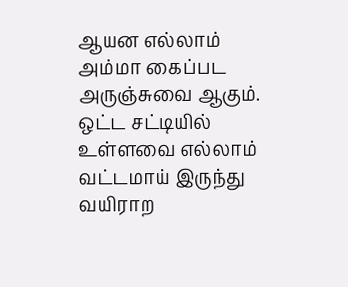ஆயன எல்லாம்
அம்மா கைப்பட
அருஞ்சுவை ஆகும்.
ஒட்ட சட்டியில்
உள்ளவை எல்லாம்
வட்டமாய் இருந்து
வயிராற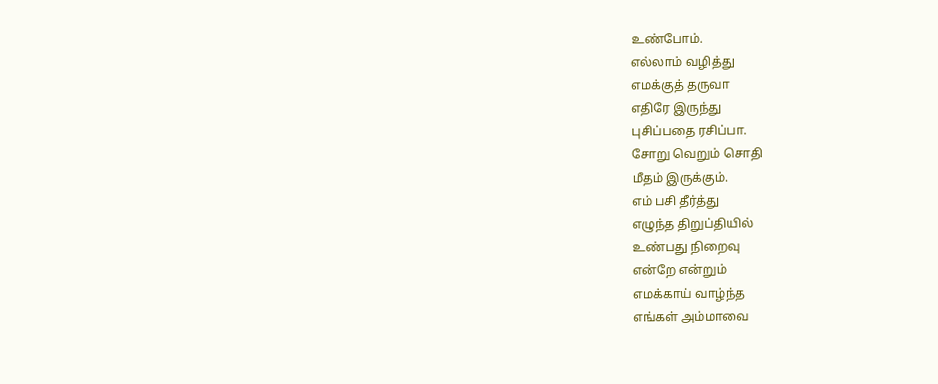உண்போம்.
எல்லாம் வழித்து
எமக்குத் தருவா
எதிரே இருந்து
புசிப்பதை ரசிப்பா.
சோறு வெறும் சொதி
மீதம் இருக்கும்.
எம் பசி தீர்த்து
எழுந்த திறுப்தியில்
உண்பது நிறைவு
என்றே என்றும்
எமக்காய் வாழ்ந்த
எங்கள் அம்மாவை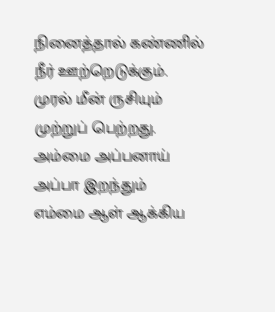நினைத்தால் கண்ணில்
நீர் ஊற்றெடுக்கும்.
முரல் மீன் ருசியும்
முற்றுப் பெற்றது.
அம்மை அப்பனாய்
அப்பா இறந்தும்
எம்மை ஆள் ஆக்கிய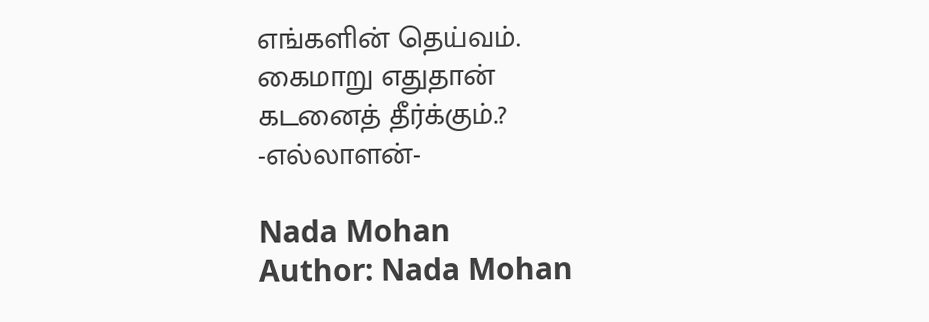எங்களின் தெய்வம்.
கைமாறு எதுதான்
கடனைத் தீர்க்கும்.?
-எல்லாளன்-

Nada Mohan
Author: Nada Mohan